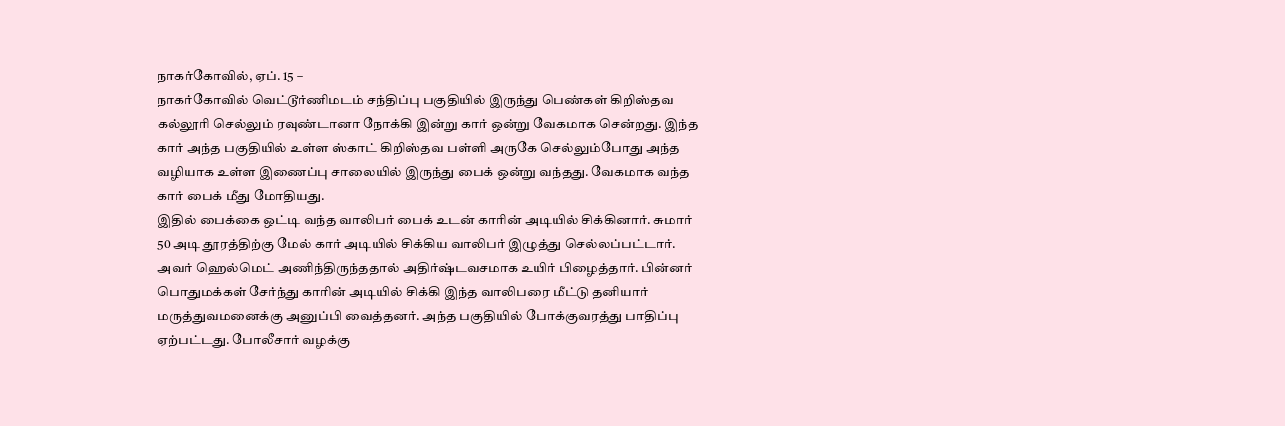நாகர்கோவில், ஏப். 15 –
நாகர்கோவில் வெட்டூர்ணிமடம் சந்திப்பு பகுதியில் இருந்து பெண்கள் கிறிஸ்தவ கல்லூரி செல்லும் ரவுண்டானா நோக்கி இன்று கார் ஒன்று வேகமாக சென்றது. இந்த கார் அந்த பகுதியில் உள்ள ஸ்காட் கிறிஸ்தவ பள்ளி அருகே செல்லும்போது அந்த வழியாக உள்ள இணைப்பு சாலையில் இருந்து பைக் ஒன்று வந்தது. வேகமாக வந்த கார் பைக் மீது மோதியது.
இதில் பைக்கை ஒட்டி வந்த வாலிபர் பைக் உடன் காரின் அடியில் சிக்கினார். சுமார் 50 அடி தூரத்திற்கு மேல் கார் அடியில் சிக்கிய வாலிபர் இழுத்து செல்லப்பட்டார். அவர் ஹெல்மெட் அணிந்திருந்ததால் அதிர்ஷ்டவசமாக உயிர் பிழைத்தார். பின்னர் பொதுமக்கள் சேர்ந்து காரின் அடியில் சிக்கி இந்த வாலிபரை மீட்டு தனியார் மருத்துவமனைக்கு அனுப்பி வைத்தனர். அந்த பகுதியில் போக்குவரத்து பாதிப்பு ஏற்பட்டது. போலீசார் வழக்கு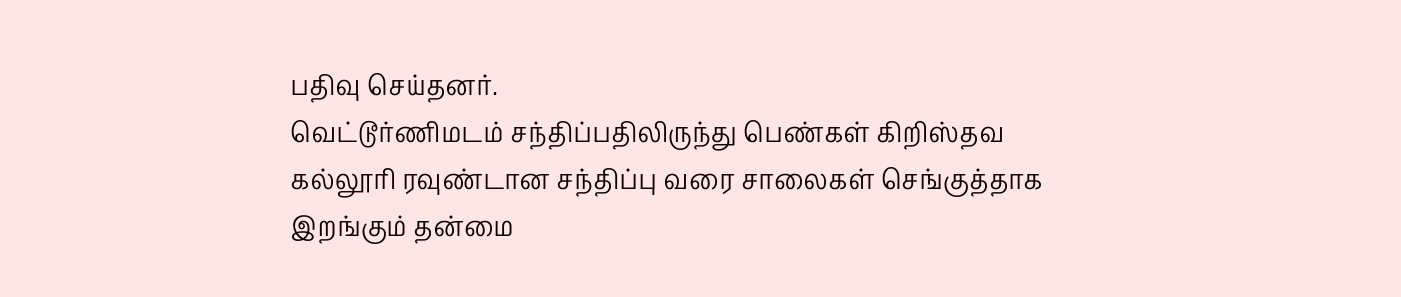பதிவு செய்தனர்.
வெட்டூர்ணிமடம் சந்திப்பதிலிருந்து பெண்கள் கிறிஸ்தவ கல்லூரி ரவுண்டான சந்திப்பு வரை சாலைகள் செங்குத்தாக இறங்கும் தன்மை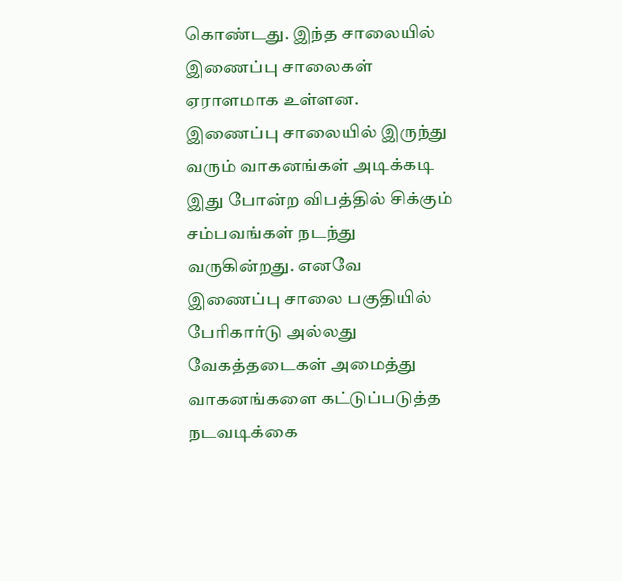கொண்டது. இந்த சாலையில் இணைப்பு சாலைகள் ஏராளமாக உள்ளன. இணைப்பு சாலையில் இருந்து வரும் வாகனங்கள் அடிக்கடி இது போன்ற விபத்தில் சிக்கும் சம்பவங்கள் நடந்து வருகின்றது. எனவே இணைப்பு சாலை பகுதியில் பேரிகார்டு அல்லது வேகத்தடைகள் அமைத்து வாகனங்களை கட்டுப்படுத்த நடவடிக்கை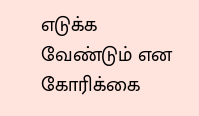எடுக்க வேண்டும் என கோரிக்கை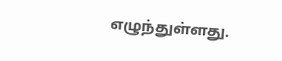எழுந்துள்ளது.